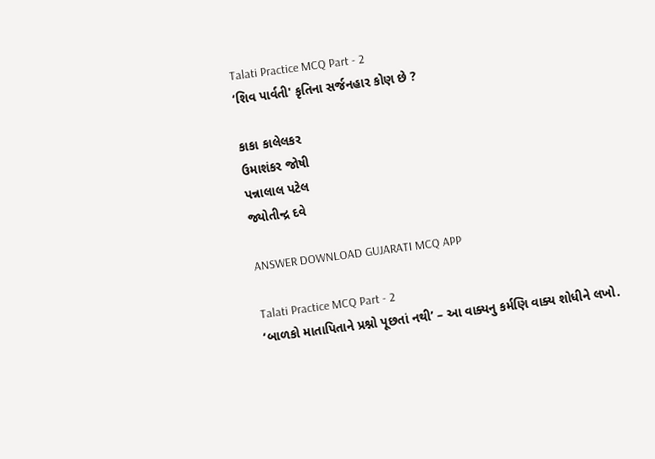Talati Practice MCQ Part - 2
‘શિવ પાર્વતી' કૃતિના સર્જનહાર કોણ છે ?

કાકા કાલેલકર
ઉમાશંકર જોષી
પન્નાલાલ પટેલ
જ્યોતીન્દ્ર દવે

ANSWER DOWNLOAD GUJARATI MCQ APP

Talati Practice MCQ Part - 2
‘બાળકો માતાપિતાને પ્રશ્નો પૂછતાં નથી’ – આ વાક્યનુ કર્મણિ વાક્ય શોધીને લખો.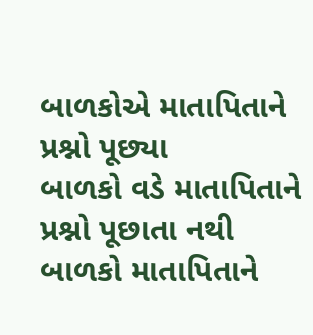બાળકોએ માતાપિતાને પ્રશ્નો પૂછ્યા
બાળકો વડે માતાપિતાને પ્રશ્નો પૂછાતા નથી
બાળકો માતાપિતાને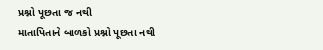પ્રશ્નો પૂછતા જ નથી
માતાપિતાને બાળકો પ્રશ્નો પૂછતા નથી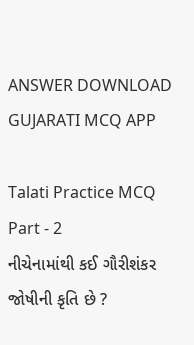ANSWER DOWNLOAD GUJARATI MCQ APP

Talati Practice MCQ Part - 2
નીચેનામાંથી કઈ ગૌરીશંકર જોષીની કૃતિ છે ?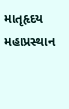માતૃહૃદય
મહાપ્રસ્થાન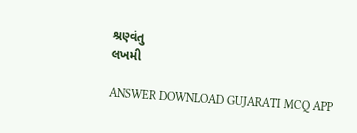શ્રણ્વંતુ
લખમી

ANSWER DOWNLOAD GUJARATI MCQ APP